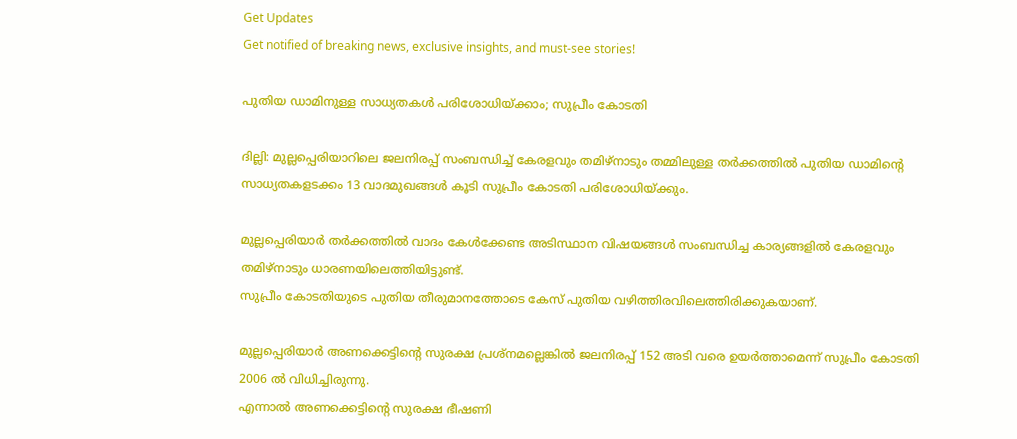Get Updates
Get notified of breaking news, exclusive insights, and must-see stories!

പുതിയ ഡാമിനുള്ള സാധ്യതകള്‍ പരിശോധിയ്ക്കാം; സുപ്രീം കോടതി

ദില്ലി: മുല്ലപ്പെരിയാറിലെ ജലനിരപ്പ് സംബന്ധിച്ച് കേരളവും തമിഴ്നാടും തമ്മിലുള്ള തര്‍ക്കത്തില്‍ പുതിയ ഡാമിന്റെ സാധ്യതകളടക്കം 13 വാദമുഖങ്ങള്‍ കൂടി സുപ്രീം കോടതി പരിശോധിയ്ക്കും.

മുല്ലപ്പെരിയാര്‍ തര്‍ക്കത്തില്‍ വാദം കേള്‍ക്കേണ്ട അടിസ്ഥാന വിഷയങ്ങള്‍ സംബന്ധിച്ച കാര്യങ്ങളില്‍ കേരളവും തമിഴ്നാടും ധാരണയിലെത്തിയിട്ടുണ്ട്.
സുപ്രീം കോടതിയുടെ പുതിയ തീരുമാനത്തോടെ കേസ് പുതിയ വഴിത്തിരവിലെത്തിരിക്കുകയാണ്.

മുല്ലപ്പെരിയാര്‍ അണക്കെട്ടിന്റെ സുരക്ഷ പ്രശ്നമല്ലെങ്കില്‍ ജലനിരപ്പ് 152 അടി വരെ ഉയര്‍ത്താമെന്ന് സുപ്രീം കോടതി 2006 ല്‍ വിധിച്ചിരുന്നു.
എന്നാല്‍ അണക്കെട്ടിന്റെ സുരക്ഷ ഭീഷണി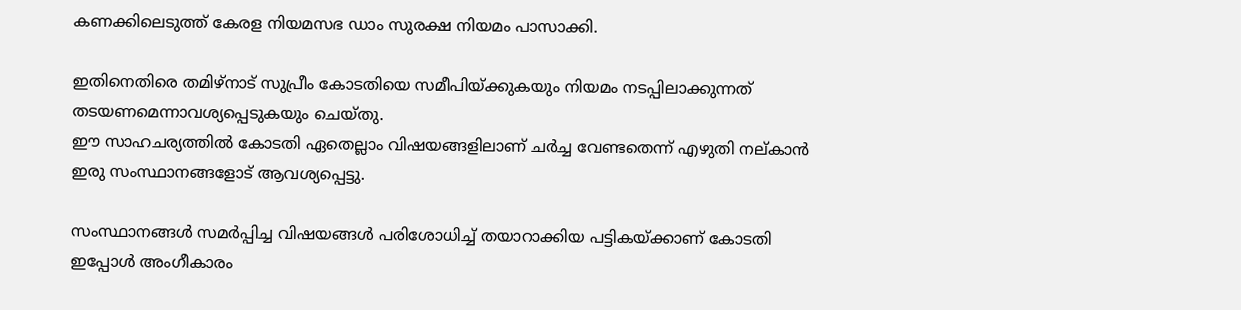കണക്കിലെടുത്ത് കേരള നിയമസഭ ഡാം സുരക്ഷ നിയമം പാസാക്കി.

ഇതിനെതിരെ തമിഴ്നാട് സുപ്രീം കോടതിയെ സമീപിയ്ക്കുകയും നിയമം നടപ്പിലാക്കുന്നത് തടയണമെന്നാവശ്യപ്പെടുകയും ചെയ്തു.
ഈ സാഹചര്യത്തില്‍ കോടതി ഏതെല്ലാം വിഷയങ്ങളിലാണ് ചര്‍ച്ച വേണ്ടതെന്ന് എഴുതി നല്കാന്‍ ഇരു സംസ്ഥാനങ്ങളോട് ആവശ്യപ്പെട്ടു.

സംസ്ഥാനങ്ങള്‍ സമര്‍പ്പിച്ച വിഷയങ്ങള്‍ പരിശോധിച്ച് തയാറാക്കിയ പട്ടികയ്ക്കാണ് കോടതി ഇപ്പോള്‍ അംഗീകാരം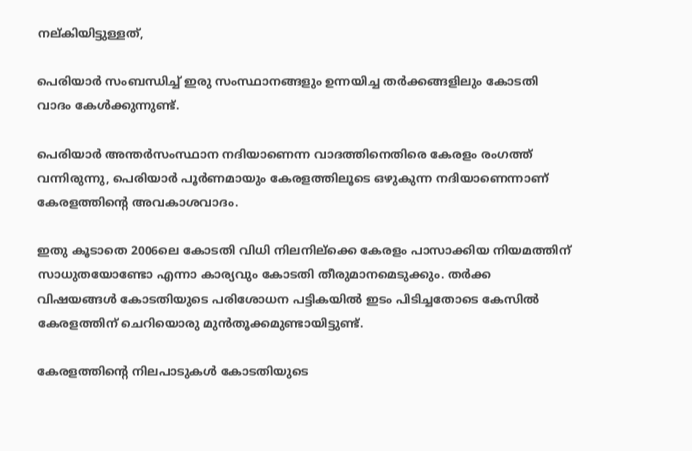നല്കിയിട്ടുള്ളത്,

പെരിയാര്‍ സംബന്ധിച്ച് ഇരു സംസ്ഥാനങ്ങളും ഉന്നയിച്ച തര്‍ക്കങ്ങളിലും കോടതി വാദം കേള്‍ക്കുന്നുണ്ട്.

പെരിയാര്‍ അന്തര്‍സംസ്ഥാന നദിയാണെന്ന വാദത്തിനെതിരെ കേരളം രംഗത്ത് വന്നിരുന്നു, പെരിയാര്‍ പൂര്‍ണമായും കേരളത്തിലൂടെ ഒഴുകുന്ന നദിയാണെന്നാണ് കേരളത്തിന്റെ അവകാശവാദം.

ഇതു കൂടാതെ 2006ലെ കോടതി വിധി നിലനില്ക്കെ കേരളം പാസാക്കിയ നിയമത്തിന് സാധുതയോണ്ടോ എന്നാ കാര്യവും കോടതി തീരുമാനമെടുക്കും. തര്‍ക്ക വിഷയങ്ങള്‍ കോടതിയുടെ പരിശോധന പട്ടികയില്‍ ഇടം പിടിച്ചതോടെ കേസില്‍ കേരളത്തിന് ചെറിയൊരു മുന്‍തൂക്കമുണ്ടായിട്ടുണ്ട്.

കേരളത്തിന്റെ നിലപാടുകള്‍ കോടതിയുടെ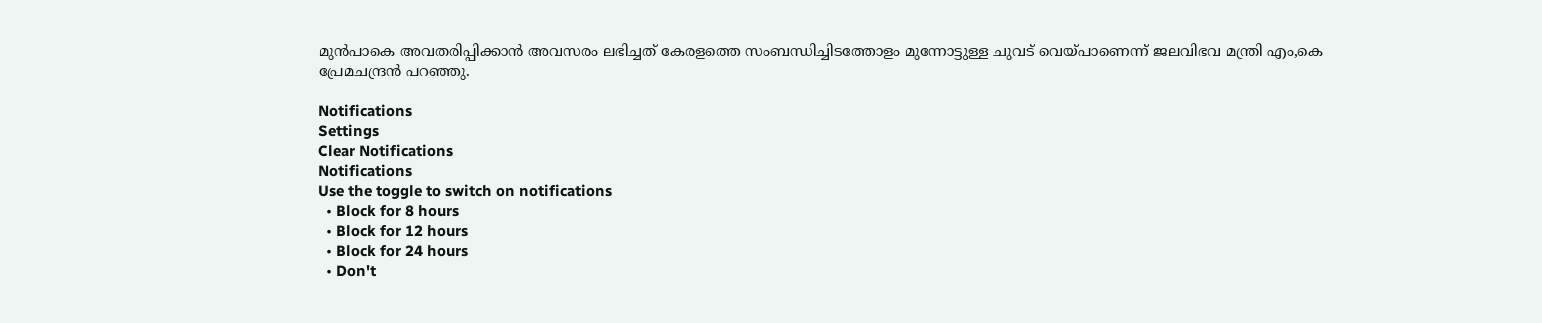മുന്‍പാകെ അവതരിപ്പിക്കാന്‍ അവസരം ലഭിച്ചത് കേരളത്തെ സംബന്ധിച്ചിടത്തോളം മുന്നോട്ടുള്ള ചുവട് വെയ്പാണെന്ന് ജലവിഭവ മന്ത്രി എം,കെ പ്രേമചന്ദ്രന്‍ പറഞ്ഞു.

Notifications
Settings
Clear Notifications
Notifications
Use the toggle to switch on notifications
  • Block for 8 hours
  • Block for 12 hours
  • Block for 24 hours
  • Don't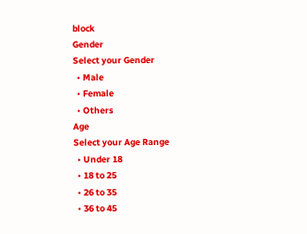block
Gender
Select your Gender
  • Male
  • Female
  • Others
Age
Select your Age Range
  • Under 18
  • 18 to 25
  • 26 to 35
  • 36 to 45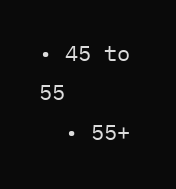• 45 to 55
  • 55+